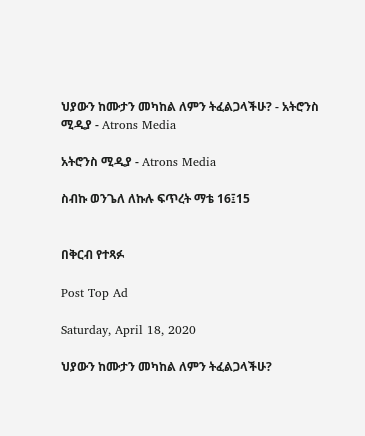ህያውን ከሙታን መካከል ለምን ትፈልጋላችሁ? - አትሮንስ ሚዲያ - Atrons Media

አትሮንስ ሚዲያ - Atrons Media

ስብኩ ወንጌለ ለኩሉ ፍጥረት ማቴ 16፤15


በቅርብ የተጻፉ

Post Top Ad

Saturday, April 18, 2020

ህያውን ከሙታን መካከል ለምን ትፈልጋላችሁ?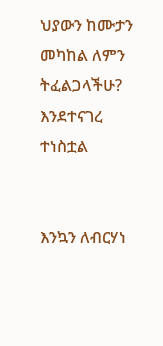ህያውን ከሙታን መካከል ለምን ትፈልጋላችሁ?
እንደተናገረ ተነስቷል


እንኳን ለብርሃነ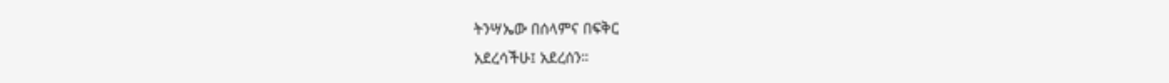ትንሣኤው በሰላምና በፍቅር
አደረሳችሁ፤ አደረሰን።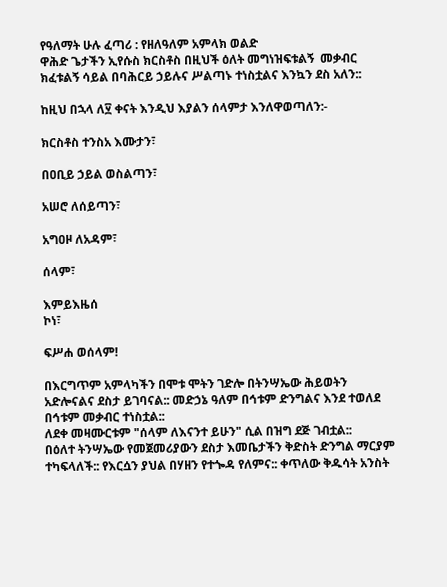የዓለማት ሁሉ ፈጣሪ : የዘለዓለም አምላክ ወልድ
ዋሕድ ጌታችን ኢየሱስ ክርስቶስ በዚህች ዕለት መግነዝፍቱልኝ  መቃብር ክፈቱልኝ ሳይል በባሕርይ ኃይሉና ሥልጣኑ ተነስቷልና እንኳን ደስ አለን::

ከዚህ በኋላ ለ፶ ቀናት እንዲህ እያልን ሰላምታ እንለዋወጣለን:-

ክርስቶስ ተንስአ እሙታን፣

በዐቢይ ኃይል ወስልጣን፣

አሠሮ ለሰይጣን፣

አግዐዞ ለአዳም፣

ሰላም፣

እምይእዜሰ
ኮነ፣

ፍሥሐ ወሰላም!

በእርግጥም አምላካችን በሞቱ ሞትን ገድሎ በትንሣኤው ሕይወትን አድሎናልና ደስታ ይገባናል:: መድኃኔ ዓለም በኅቱም ድንግልና እንደ ተወለደ በኅቱም መቃብር ተነስቷል::
ለደቀ መዛሙርቱም "ሰላም ለእናንተ ይሁን" ሲል በዝግ ደጅ ገብቷል::
በዕለተ ትንሣኤው የመጀመሪያውን ደስታ እመቤታችን ቅድስት ድንግል ማርያም ተካፍላለች:: የእርሷን ያህል በሃዘን የተጐዳ የለምና:: ቀጥለው ቅዱሳት አንስት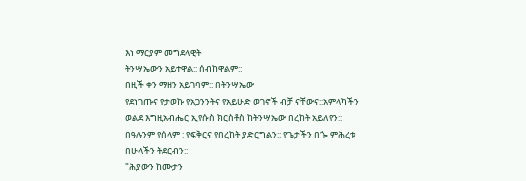እነ ማርያም መግደላዊት
ትንሣኤውን አይተዋል:: ሰብከዋልም::
በዚች ቀን ማዘን አይገባም:: በትንሣኤው
የደነገጡና የታወኩ የአጋንንትና የአይሁድ ወገኖች ብቻ ናቸውና::አምላካችን ወልደ እግዚአብሔር ኢየሱስ ክርስቶስ ከትንሣኤው በረከት አይለየን:: በዓሉንም የሰላም : የፍቅርና የበረከት ያድርግልን:: የጌታችን በጐ ምሕረቱ በሁላችን ትደርብን::
"ሕያውን ከሙታን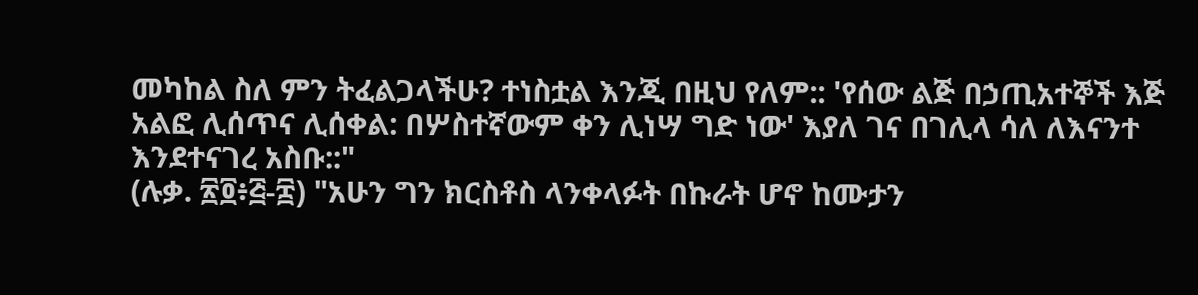መካከል ስለ ምን ትፈልጋላችሁ? ተነስቷል እንጂ በዚህ የለም:: 'የሰው ልጅ በኃጢአተኞች እጅ
አልፎ ሊሰጥና ሊሰቀል: በሦስተኛውም ቀን ሊነሣ ግድ ነው' እያለ ገና በገሊላ ሳለ ለእናንተ እንደተናገረ አስቡ::"
(ሉቃ. ፳፬፥፭-፰) "አሁን ግን ክርስቶስ ላንቀላፉት በኩራት ሆኖ ከሙታን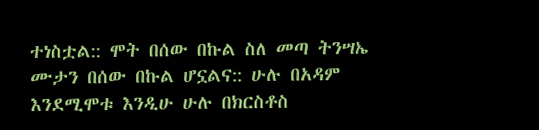ተነስቷል:: ሞት በሰው በኩል ስለ መጣ ትንሣኤ ሙታን በሰው በኩል ሆኗልና:: ሁሉ በአዳም እንደሚሞቱ እንዲሁ ሁሉ በክርስቶስ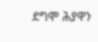ደግሞ ሕያዋን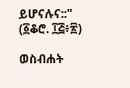ይሆናሉና::"
(፩ቆሮ. ፲፭፥፳)

ወስብሐት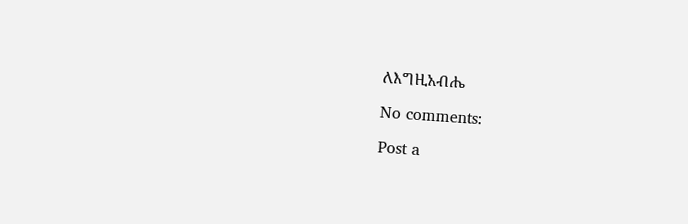ለእግዚአብሔ

No comments:

Post a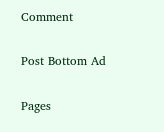Comment

Post Bottom Ad

Pages